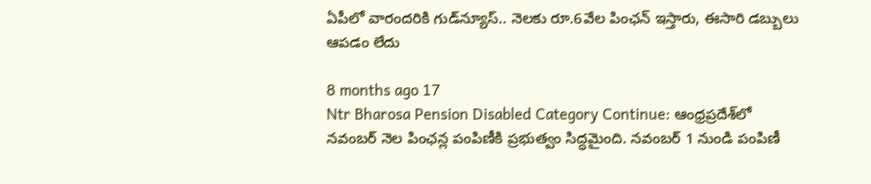ఏపీలో వారందరికి గుడ్‌న్యూస్.. నెలకు రూ.6వేల పింఛన్ ఇస్తారు, ఈసారి డబ్బులు ఆపడం లేదు

8 months ago 17
Ntr Bharosa Pension Disabled Category Continue: ఆంధ్రప్రదేశ్‌లో నవంబర్ నెల పింఛన్ల పంపిణీకి ప్రభుత్వం సిద్ధమైంది. నవంబర్ 1 నుండి పంపిణీ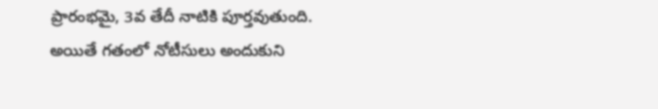ప్రారంభమై, 3వ తేదీ నాటికి పూర్తవుతుంది. అయితే గతంలో నోటీసులు అందుకుని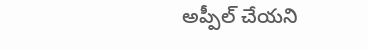అప్పీల్ చేయని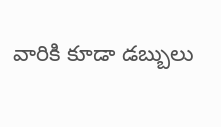వారికి కూడా డబ్బులు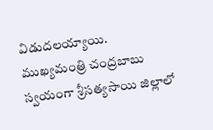విడుదలయ్యాయి. ముఖ్యమంత్రి చంద్రబాబు స్వయంగా శ్రీసత్యసాయి జిల్లాలో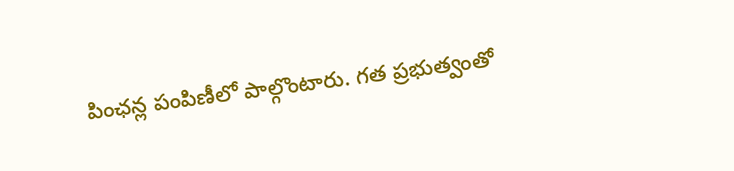పింఛన్ల పంపిణీలో పాల్గొంటారు. గత ప్రభుత్వంతో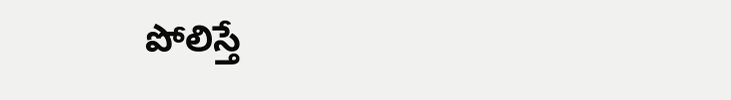పోలిస్తే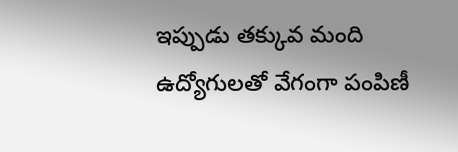ఇప్పుడు తక్కువ మంది ఉద్యోగులతో వేగంగా పంపిణీ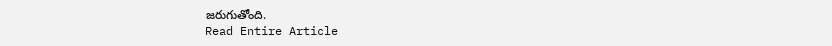జరుగుతోంది.
Read Entire Article